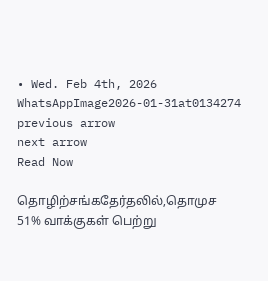• Wed. Feb 4th, 2026
WhatsAppImage2026-01-31at0134274
previous arrow
next arrow
Read Now

தொழிற்சங்கதேர்தலில்,தொமுச 51% வாக்குகள் பெற்று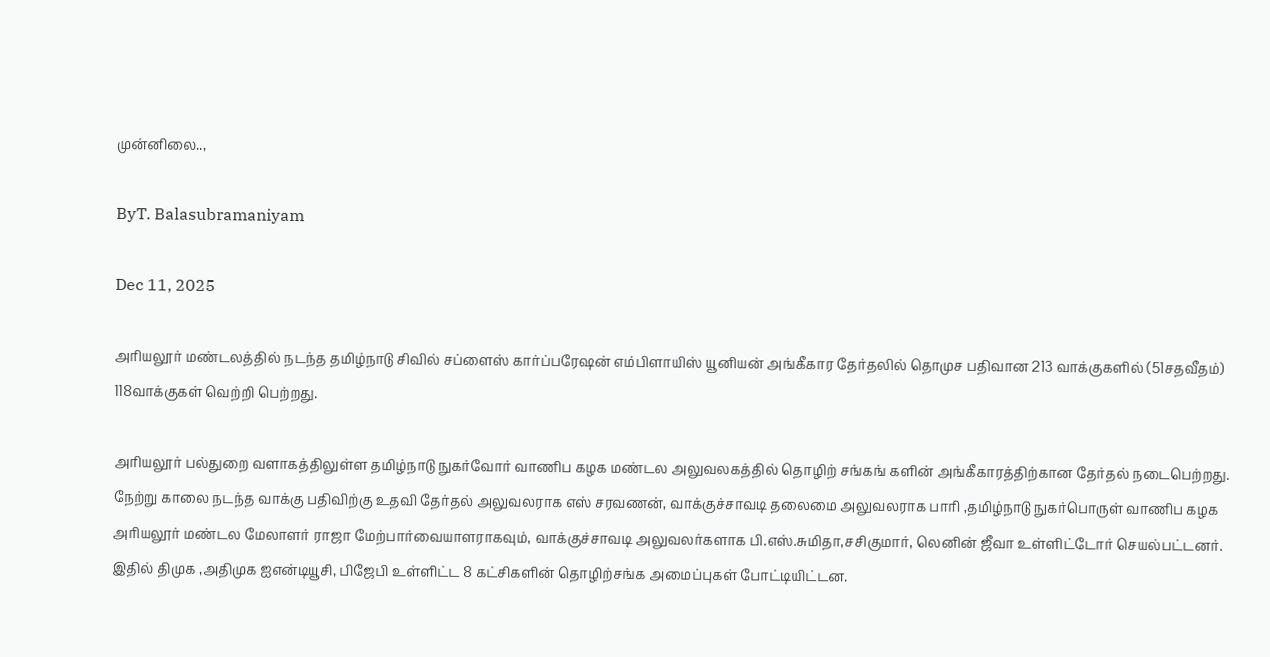முன்னிலை..,

ByT. Balasubramaniyam

Dec 11, 2025

அரியலூர் மண்டலத்தில் நடந்த தமிழ்நாடு சிவில் சப்ளைஸ் கார்ப்பரேஷன் எம்பிளாயிஸ் யூனியன் அங்கீகார தேர்தலில் தொமுச பதிவான 213 வாக்குகளில் (51சதவீதம்) 118வாக்குகள் வெற்றி பெற்றது.

அரியலூர் பல்துறை வளாகத்திலுள்ள தமிழ்நாடு நுகர்வோர் வாணிப கழக மண்டல அலுவலகத்தில் தொழிற் சங்கங் களின் அங்கீகாரத்திற்கான தேர்தல் நடைபெற்றது. நேற்று காலை நடந்த வாக்கு பதிவிற்கு உதவி தேர்தல் அலுவலராக எஸ் சரவணன், வாக்குச்சாவடி தலைமை அலுவலராக பாரி ,தமிழ்நாடு நுகர்பொருள் வாணிப கழக அரியலூர் மண்டல மேலாளர் ராஜா மேற்பார்வையாளராகவும், வாக்குச்சாவடி அலுவலர்களாக பி.எஸ்.சுமிதா,சசிகுமார், லெனின் ஜீவா உள்ளிட்டோர் செயல்பட்டனர். இதில் திமுக ,அதிமுக ஐஎன்டியூசி, பிஜேபி உள்ளிட்ட 8 கட்சிகளின் தொழிற்சங்க அமைப்புகள் போட்டியிட்டன.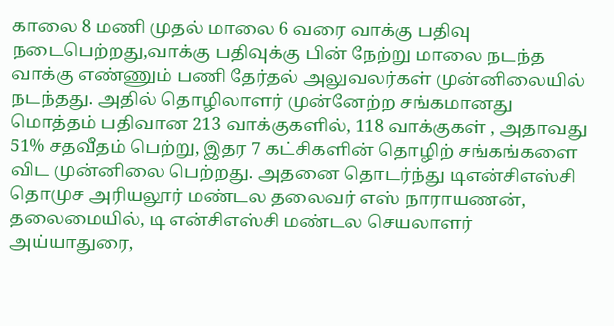காலை 8 மணி முதல் மாலை 6 வரை வாக்கு பதிவு நடைபெற்றது,வாக்கு பதிவுக்கு பின் நேற்று மாலை நடந்த வாக்கு எண்ணும் பணி தேர்தல் அலுவலர்கள் முன்னிலையில் நடந்தது. அதில் தொழிலாளர் முன்னேற்ற சங்கமானது மொத்தம் பதிவான 213 வாக்குகளில், 118 வாக்குகள் , அதாவது 51% சதவீதம் பெற்று, இதர 7 கட்சிகளின் தொழிற் சங்கங்களை விட முன்னிலை பெற்றது. அதனை தொடர்ந்து டிஎன்சிஎஸ்சி தொமுச அரியலூர் மண்டல தலைவர் எஸ் நாராயணன், தலைமையில், டி என்சிஎஸ்சி மண்டல செயலாளர் அய்யாதுரை,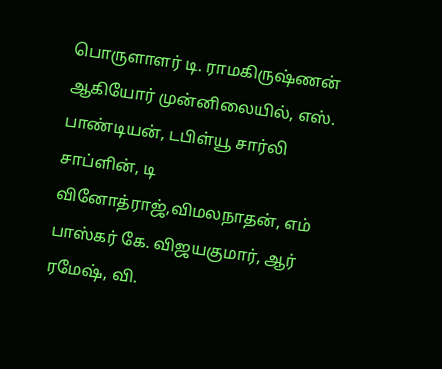பொருளாளர் டி. ராமகிருஷ்ணன் ஆகியோர் முன்னிலையில், எஸ். பாண்டியன், டபிள்யூ சார்லி சாப்ளின், டி வினோத்ராஜ்,விமலநாதன், எம் பாஸ்கர் கே. விஜயகுமார், ஆர் ரமேஷ், வி.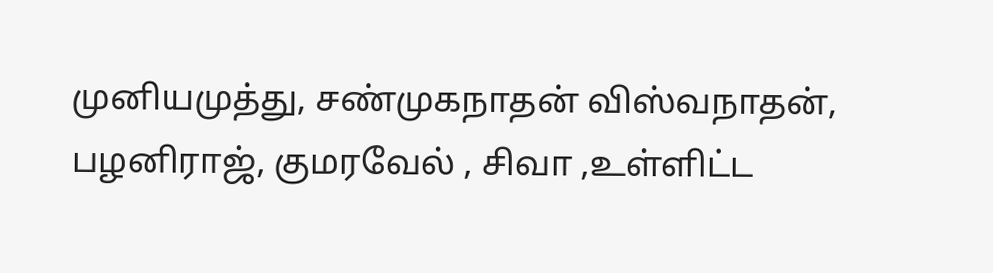முனியமுத்து, சண்முகநாதன் விஸ்வநாதன், பழனிராஜ், குமரவேல் , சிவா ,உள்ளிட்ட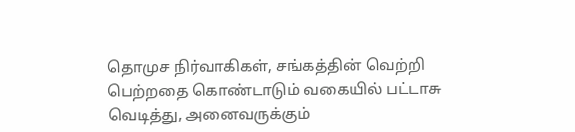தொமுச நிர்வாகிகள், சங்கத்தின் வெற்றி பெற்றதை கொண்டாடும் வகையில் பட்டாசு வெடித்து, அனைவருக்கும்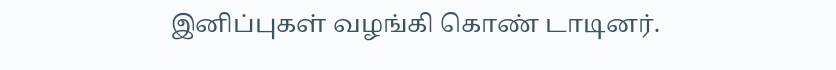இனிப்புகள் வழங்கி கொண் டாடினர்.